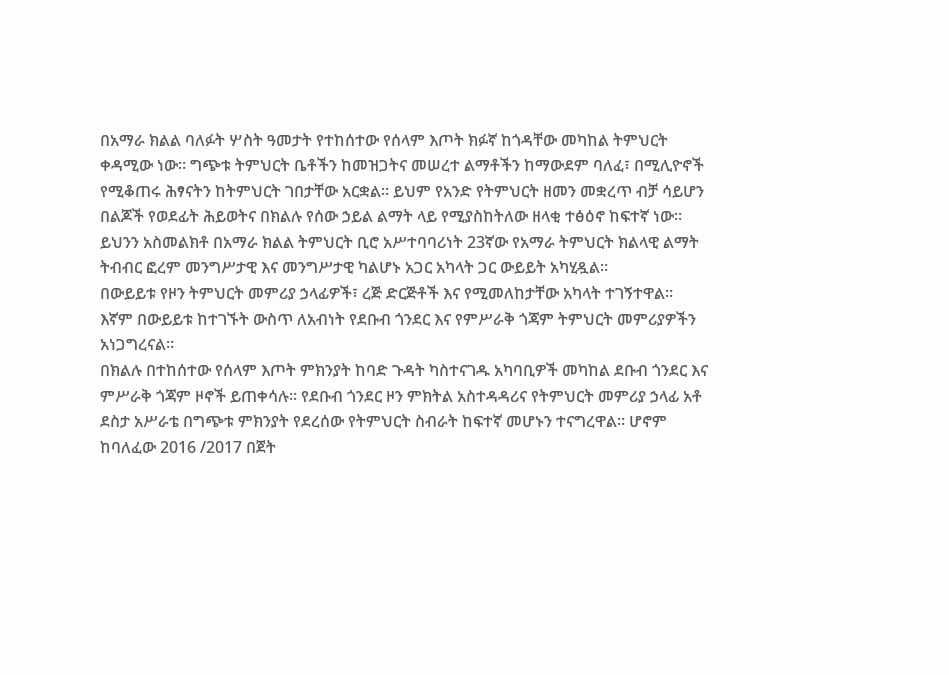በአማራ ክልል ባለፉት ሦስት ዓመታት የተከሰተው የሰላም እጦት ክፉኛ ከጎዳቸው መካከል ትምህርት ቀዳሚው ነው። ግጭቱ ትምህርት ቤቶችን ከመዝጋትና መሠረተ ልማቶችን ከማውደም ባለፈ፣ በሚሊዮኖች የሚቆጠሩ ሕፃናትን ከትምህርት ገበታቸው አርቋል። ይህም የአንድ የትምህርት ዘመን መቋረጥ ብቻ ሳይሆን በልጆች የወደፊት ሕይወትና በክልሉ የሰው ኃይል ልማት ላይ የሚያስከትለው ዘላቂ ተፅዕኖ ከፍተኛ ነው።
ይህንን አስመልክቶ በአማራ ክልል ትምህርት ቢሮ አሥተባባሪነት 23ኛው የአማራ ትምህርት ክልላዊ ልማት ትብብር ፎረም መንግሥታዊ እና መንግሥታዊ ካልሆኑ አጋር አካላት ጋር ውይይት አካሂዷል።
በውይይቱ የዞን ትምህርት መምሪያ ኃላፊዎች፣ ረጅ ድርጅቶች እና የሚመለከታቸው አካላት ተገኝተዋል፡፡
እኛም በውይይቱ ከተገኙት ውስጥ ለአብነት የደቡብ ጎንደር እና የምሥራቅ ጎጃም ትምህርት መምሪያዎችን አነጋግረናል፡፡
በክልሉ በተከሰተው የሰላም እጦት ምክንያት ከባድ ጉዳት ካስተናገዱ አካባቢዎች መካከል ደቡብ ጎንደር እና ምሥራቅ ጎጃም ዞኖች ይጠቀሳሉ። የደቡብ ጎንደር ዞን ምክትል አስተዳዳሪና የትምህርት መምሪያ ኃላፊ አቶ ደስታ አሥራቴ በግጭቱ ምክንያት የደረሰው የትምህርት ስብራት ከፍተኛ መሆኑን ተናግረዋል፡፡ ሆኖም ከባለፈው 2016 /2017 በጀት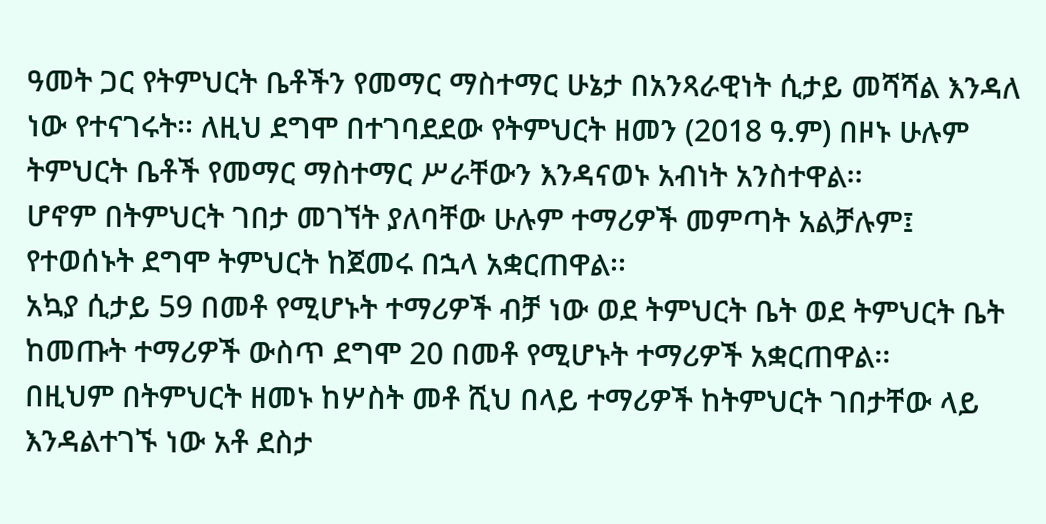ዓመት ጋር የትምህርት ቤቶችን የመማር ማስተማር ሁኔታ በአንጻራዊነት ሲታይ መሻሻል እንዳለ ነው የተናገሩት፡፡ ለዚህ ደግሞ በተገባደደው የትምህርት ዘመን (2018 ዓ.ም) በዞኑ ሁሉም ትምህርት ቤቶች የመማር ማስተማር ሥራቸውን እንዳናወኑ አብነት አንስተዋል፡፡
ሆኖም በትምህርት ገበታ መገኘት ያለባቸው ሁሉም ተማሪዎች መምጣት አልቻሉም፤ የተወሰኑት ደግሞ ትምህርት ከጀመሩ በኋላ አቋርጠዋል፡፡
አኳያ ሲታይ 59 በመቶ የሚሆኑት ተማሪዎች ብቻ ነው ወደ ትምህርት ቤት ወደ ትምህርት ቤት ከመጡት ተማሪዎች ውስጥ ደግሞ 20 በመቶ የሚሆኑት ተማሪዎች አቋርጠዋል፡፡
በዚህም በትምህርት ዘመኑ ከሦስት መቶ ሺህ በላይ ተማሪዎች ከትምህርት ገበታቸው ላይ እንዳልተገኙ ነው አቶ ደስታ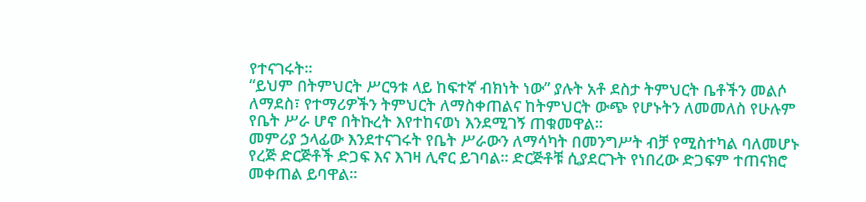የተናገሩት፡፡
“ይህም በትምህርት ሥርዓቱ ላይ ከፍተኛ ብክነት ነው” ያሉት አቶ ደስታ ትምህርት ቤቶችን መልሶ ለማደስ፣ የተማሪዎችን ትምህርት ለማስቀጠልና ከትምህርት ውጭ የሆኑትን ለመመለስ የሁሉም የቤት ሥራ ሆኖ በትኩረት እየተከናወነ እንደሚገኝ ጠቁመዋል።
መምሪያ ኃላፊው እንደተናገሩት የቤት ሥራውን ለማሳካት በመንግሥት ብቻ የሚስተካል ባለመሆኑ የረጅ ድርጅቶች ድጋፍ እና እገዛ ሊኖር ይገባል፡፡ ድርጅቶቹ ሲያደርጉት የነበረው ድጋፍም ተጠናክሮ መቀጠል ይባዋል፡፡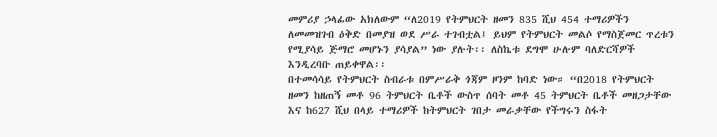መምሪያ ኃላፊው አክለውም “ለ2019 የትምህርት ዘመን 835 ሺህ 454 ተማሪዎችን ለመመዝገብ ዕቅድ በመያዝ ወደ ሥራ ተገብቷል፤ ይህም የትምህርት መልሶ የማስጀመር ጥረቱን የሚያሳይ ጅማሮ መሆኑን ያሳያል” ነው ያሉት፡፡ ለስኬቱ ደግሞ ሁሉም ባለድርሻዎች እንዲረባቡ ጠይቀዋል፡፡
በተመሳሳይ የትምህርት ስብራቱ በምሥራቅ ጎጃም ዞንም ከባድ ነው። “በ2018 የትምህርት ዘመን ከዘጠኝ መቶ 96 ትምህርት ቤቶች ውስጥ ሰባት መቶ 45 ትምህርት ቤቶች መዘጋታቸው እና ከ627 ሺህ በላይ ተማሪዎች ከትምህርት ገበታ መራቃቸው የችግሩን ስፋት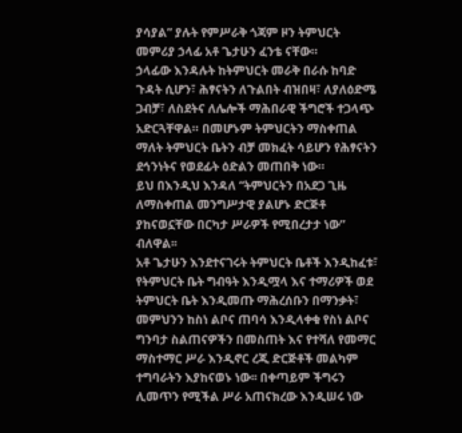ያሳያል” ያሉት የምሥራቅ ጎጃም ዞን ትምህርት መምሪያ ኃላፊ አቶ ጌታሁን ፈንቴ ናቸው።
ኃላፊው እንዳሉት ከትምህርት መራቅ በራሱ ከባድ ጉዳት ሲሆን፣ ሕፃናትን ለጉልበት ብዝበዛ፣ ለያለዕድሜ ጋብቻ፣ ለስደትና ለሌሎች ማሕበራዊ ችግሮች ተጋላጭ አድርጓቸዋል። በመሆኑም ትምህርትን ማስቀጠል ማለት ትምህርት ቤትን ብቻ መክፈት ሳይሆን የሕፃናትን ደኅንነትና የወደፊት ዕድልን መጠበቅ ነው።
ይህ በእንዲህ እንዳለ “ትምህርትን በአደጋ ጊዜ ለማስቀጠል መንግሥታዊ ያልሆኑ ድርጅቶ ያከናወኗቸው በርካታ ሥራዎች የሚበረታታ ነው” ብለዋል፡፡
አቶ ጌታሁን እንደተናገሩት ትምህርት ቤቶች እንዲከፈቱ፣ የትምህርት ቤት ግብዓት እንዲሟላ እና ተማሪዎች ወደ ትምህርት ቤት እንዲመጡ ማሕረሰቡን በማንቃት፣ መምህንን ከስነ ልቦና ጠባሳ እንዲላቀቁ የስነ ልቦና ግንባታ ስልጠናዎችን በመስጠት እና የተሻለ የመማር ማስተማር ሥራ እንዲኖር ረጂ ድርጅቶች መልካም ተግባራትን እያከናወኑ ነው፡፡ በቀጣይም ችግሩን ሊመጥን የሚችል ሥራ አጠናክረው እንዲሠሩ ነው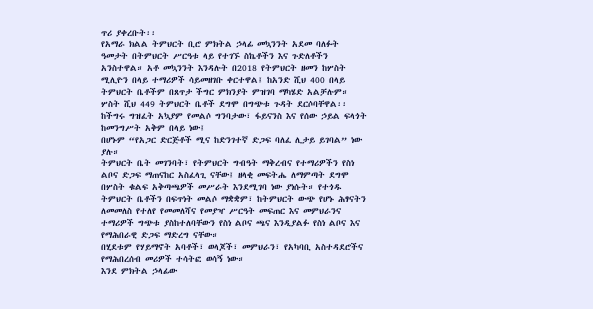ጥሪ ያቀረቡት፡፡
የአማራ ክልል ትምህርት ቢሮ ምክትል ኃላፊ መኳንንት አደመ ባለፉት ዓመታት በትምህርት ሥርዓቱ ላይ የተገኙ ስኬቶችን እና ጉድለቶችን አንስተዋል። አቶ መኳንንት እንዳሉት በ2018 የትምህርት ዘመን ከሦስት ሚሊዮን በላይ ተማሪዎች ሳይመዘገቡ ቀርተዋል፤ ከአንድ ሺህ 400 በላይ ትምህርት ቤቶችም በጸጥታ ችግር ምክንያት ምዝገባ ማካሄድ አልቻሉም። ሦስት ሺህ 449 ትምህርት ቤቶች ደግሞ በግጭቱ ጉዳት ደርሶባቸዋል፡፡
ከችግሩ ግዝፈት አኳያም የመልሶ ግንባታው፣ ፋይናንስ እና የሰው ኃይል ፍላጎት ከመንግሥት አቅም በላይ ነው፤
በሆኑም “የአጋር ድርጅቶች ሚና ከድንገተኛ ድጋፍ ባለፈ ሊታይ ይገባል” ነው ያሉ።
ትምህርት ቤት መገንባት፣ የትምህርት ግብዓት ማቅረብና የተማሪዎችን የስነ ልቦና ድጋፍ ማጠናከር አስፈላጊ ናቸው፤ ዘላቂ መፍትሔ ለማምጣት ደግሞ በሦስት ቁልፍ አቅጣጫዎች መሥራት እንደሚገባ ነው ያነሱት። የተጎዱ ትምህርት ቤቶችን በፍጥነት መልሶ ማቋቋም፣ ከትምህርት ውጭ የሆኑ ሕፃናትን ለመመለስ የተለየ የመመለሻና የመያዣ ሥርዓት መፍጠር እና መምህራንና ተማሪዎች ግጭቱ ያስከተለባቸውን የስነ ልቦና ጫና እንዲያልፉ የስነ ልቦና እና የማሕበራዊ ድጋፍ ማድረግ ናቸው።
በሂደቱም የሃይማኖት አባቶች፣ ወላጆች፣ መምህራን፣ የአካባቢ አስተዳደሮችና የማሕበረሰብ መሪዎች ተሳትፎ ወሳኝ ነው።
እንደ ምክትል ኃላፊው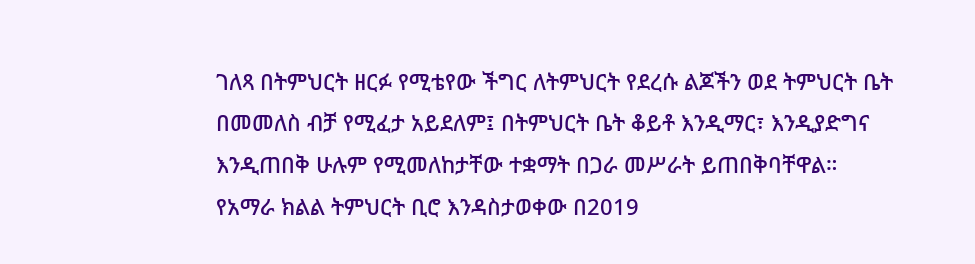ገለጻ በትምህርት ዘርፉ የሚቴየው ችግር ለትምህርት የደረሱ ልጆችን ወደ ትምህርት ቤት በመመለስ ብቻ የሚፈታ አይደለም፤ በትምህርት ቤት ቆይቶ እንዲማር፣ እንዲያድግና እንዲጠበቅ ሁሉም የሚመለከታቸው ተቋማት በጋራ መሥራት ይጠበቅባቸዋል።
የአማራ ክልል ትምህርት ቢሮ እንዳስታወቀው በ2019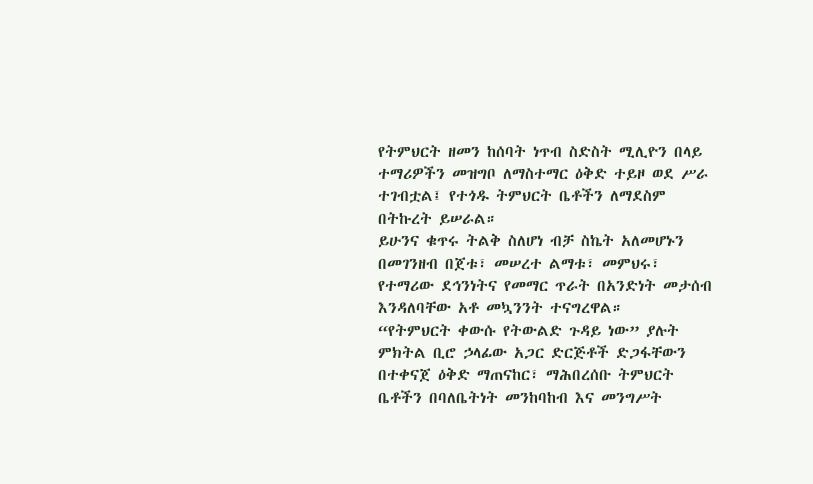የትምህርት ዘመን ከሰባት ነጥብ ስድስት ሚሊዮን በላይ ተማሪዎችን መዝግቦ ለማስተማር ዕቅድ ተይዞ ወደ ሥራ ተገብቷል፤ የተጎዱ ትምህርት ቤቶችን ለማደስም በትኩረት ይሠራል።
ይሁንና ቁጥሩ ትልቅ ስለሆነ ብቻ ስኬት አለመሆኑን በመገንዘብ በጀቱ፣ መሠረተ ልማቱ፣ መምህሩ፣ የተማሪው ደኅንነትና የመማር ጥራት በአንድነት መታሰብ እንዳለባቸው አቶ መኳንንት ተናግረዋል።
“የትምህርት ቀውሱ የትውልድ ጉዳይ ነው” ያሉት ምክትል ቢሮ ኃላፊው አጋር ድርጅቶች ድጋፋቸውን በተቀናጀ ዕቅድ ማጠናከር፣ ማሕበረሰቡ ትምህርት ቤቶችን በባለቤትነት መንከባከብ እና መንግሥት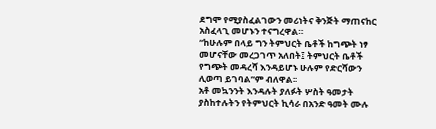ደግሞ የሚያስፈልገውን መሪነትና ቅንጅት ማጠናከር አስፈላጊ መሆኑን ተናግረዋል።
“ከሁሉም በላይ ግን ትምህርት ቤቶች ከግጭት ነፃ መሆናቸው መረጋገጥ አለበት፤ ትምህርት ቤቶች የግጭት መዳረሻ እንዳይሆኑ ሁሉም የድርሻውን ሊወጣ ይገባል”ም ብለዋል፡፡
አቶ መኳንንት እንዳሉት ያለፉት ሦስት ዓመታት ያስከተሉትን የትምህርት ኪሳራ በአንድ ዓመት ሙሉ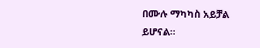በሙሉ ማካካስ አይቻል ይሆናል።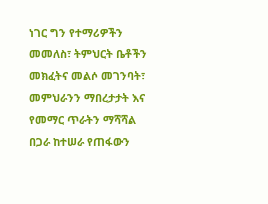ነገር ግን የተማሪዎችን መመለስ፣ ትምህርት ቤቶችን መክፈትና መልሶ መገንባት፣ መምህራንን ማበረታታት እና የመማር ጥራትን ማሻሻል በጋራ ከተሠራ የጠፋውን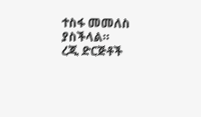ተስፋ መመለስ ያስችላል።
ረጂ ድርጅቶች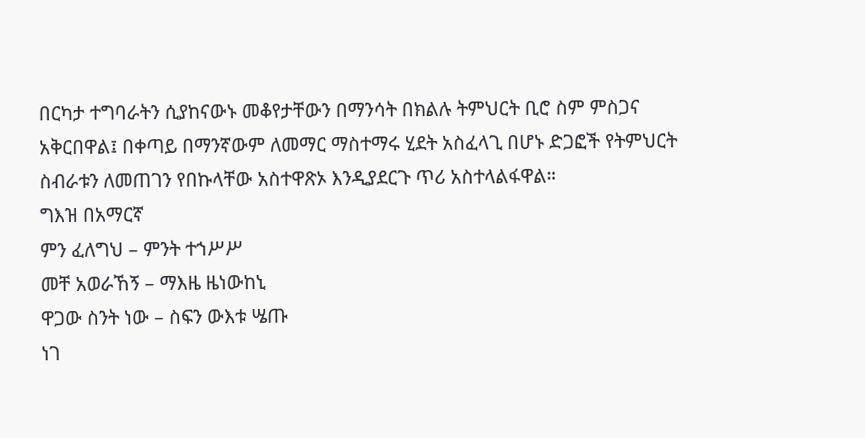በርካታ ተግባራትን ሲያከናውኑ መቆየታቸውን በማንሳት በክልሉ ትምህርት ቢሮ ስም ምስጋና አቅርበዋል፤ በቀጣይ በማንኛውም ለመማር ማስተማሩ ሂደት አስፈላጊ በሆኑ ድጋፎች የትምህርት ስብራቱን ለመጠገን የበኩላቸው አስተዋጽኦ እንዲያደርጉ ጥሪ አስተላልፋዋል።
ግእዝ በአማርኛ
ምን ፈለግህ – ምንት ተኀሥሥ
መቸ አወራኸኝ – ማእዜ ዜነውከኒ
ዋጋው ስንት ነው – ስፍን ውእቱ ሤጡ
ነገ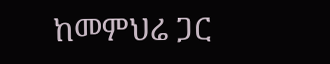ከመምህሬ ጋር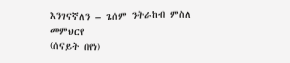እንገናኛለን – ጌሰም ንትራከብ ምስለ መምህርየ
(ሰናይት በየነ)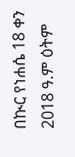በኲር የነሐሴ 18 ቀን 2018 ዓ.ም ዕትም